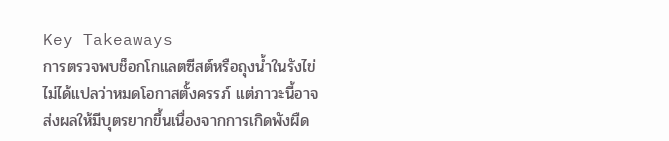Key Takeaways
การตรวจพบช็อกโกแลตซีสต์หรือถุงน้ำในรังไข่ไม่ได้แปลว่าหมดโอกาสตั้งครรภ์ แต่ภาวะนี้อาจส่งผลให้มีบุตรยากขึ้นเนื่องจากการเกิดพังผืด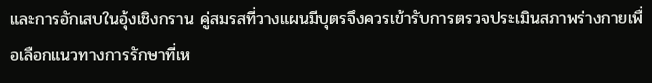และการอักเสบในอุ้งเชิงกราน คู่สมรสที่วางแผนมีบุตรจึงควรเข้ารับการตรวจประเมินสภาพร่างกายเพื่อเลือกแนวทางการรักษาที่เห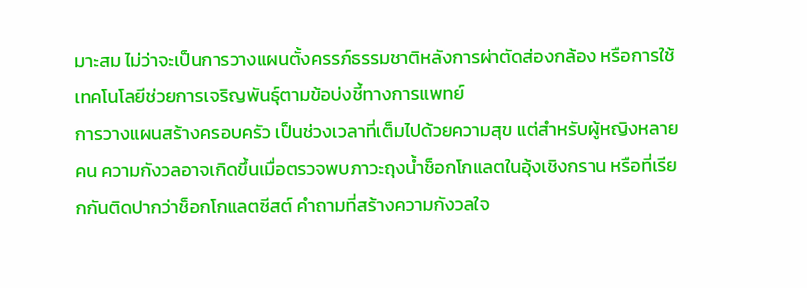มาะสม ไม่ว่าจะเป็นการวางแผนตั้งครรภ์ธรรมชาติหลังการผ่าตัดส่องกล้อง หรือการใช้เทคโนโลยีช่วยการเจริญพันธุ์ตามข้อบ่งชี้ทางการแพทย์
การวางแผนสร้างครอบครัว เป็นช่วงเวลาที่เต็มไปด้วยความสุข แต่สำหรับผู้หญิงหลายคน ความกังวลอาจเกิดขึ้นเมื่อตรวจพบภาวะถุงน้ำช็อกโกแลตในอุ้งเชิงกราน หรือที่เรียกกันติดปากว่าช็อกโกแลตซีสต์ คำถามที่สร้างความกังวลใจ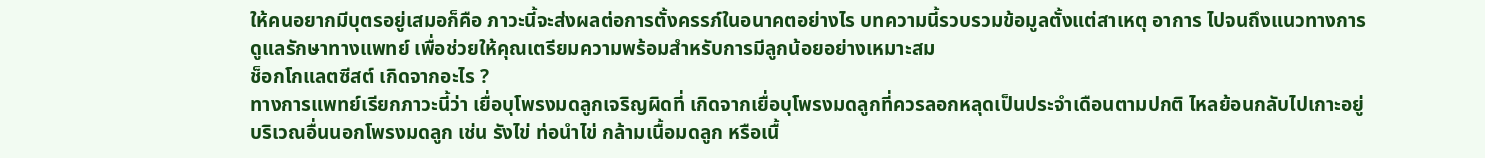ให้คนอยากมีบุตรอยู่เสมอก็คือ ภาวะนี้จะส่งผลต่อการตั้งครรภ์ในอนาคตอย่างไร บทความนี้รวบรวมข้อมูลตั้งแต่สาเหตุ อาการ ไปจนถึงแนวทางการดูแลรักษาทางแพทย์ เพื่อช่วยให้คุณเตรียมความพร้อมสำหรับการมีลูกน้อยอย่างเหมาะสม
ช็อกโกแลตซีสต์ เกิดจากอะไร ?
ทางการแพทย์เรียกภาวะนี้ว่า เยื่อบุโพรงมดลูกเจริญผิดที่ เกิดจากเยื่อบุโพรงมดลูกที่ควรลอกหลุดเป็นประจำเดือนตามปกติ ไหลย้อนกลับไปเกาะอยู่บริเวณอื่นนอกโพรงมดลูก เช่น รังไข่ ท่อนำไข่ กล้ามเนื้อมดลูก หรือเนื้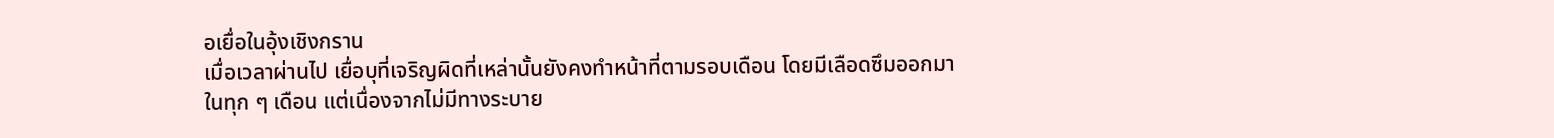อเยื่อในอุ้งเชิงกราน
เมื่อเวลาผ่านไป เยื่อบุที่เจริญผิดที่เหล่านั้นยังคงทำหน้าที่ตามรอบเดือน โดยมีเลือดซึมออกมาในทุก ๆ เดือน แต่เนื่องจากไม่มีทางระบาย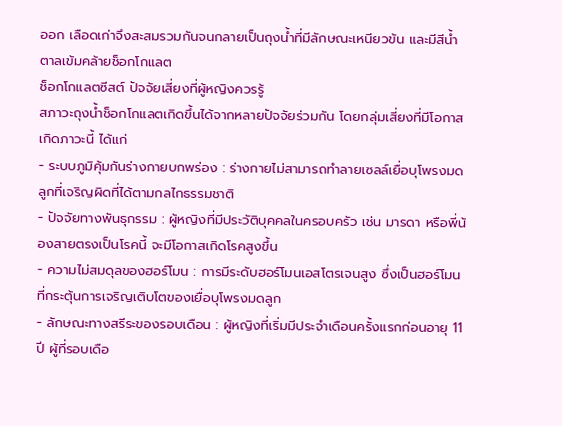ออก เลือดเก่าจึงสะสมรวมกันจนกลายเป็นถุงน้ำที่มีลักษณะเหนียวข้น และมีสีน้ำตาลเข้มคล้ายช็อกโกแลต
ช็อกโกแลตซีสต์ ปัจจัยเสี่ยงที่ผู้หญิงควรรู้
สภาวะถุงน้ำช็อกโกแลตเกิดขึ้นได้จากหลายปัจจัยร่วมกัน โดยกลุ่มเสี่ยงที่มีโอกาสเกิดภาวะนี้ ได้แก่
- ระบบภูมิคุ้มกันร่างกายบกพร่อง : ร่างกายไม่สามารถทำลายเซลล์เยื่อบุโพรงมดลูกที่เจริญผิดที่ได้ตามกลไกธรรมชาติ
- ปัจจัยทางพันธุกรรม : ผู้หญิงที่มีประวัติบุคคลในครอบครัว เช่น มารดา หรือพี่น้องสายตรงเป็นโรคนี้ จะมีโอกาสเกิดโรคสูงขึ้น
- ความไม่สมดุลของฮอร์โมน : การมีระดับฮอร์โมนเอสโตรเจนสูง ซึ่งเป็นฮอร์โมนที่กระตุ้นการเจริญเติบโตของเยื่อบุโพรงมดลูก
- ลักษณะทางสรีระของรอบเดือน : ผู้หญิงที่เริ่มมีประจำเดือนครั้งแรกก่อนอายุ 11 ปี ผู้ที่รอบเดือ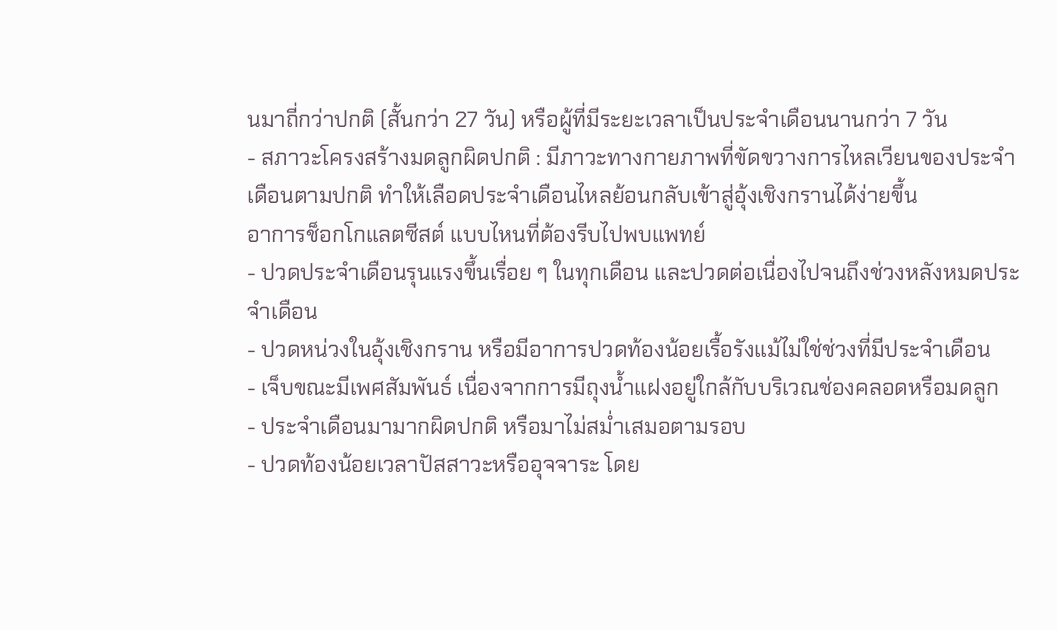นมาถี่กว่าปกติ (สั้นกว่า 27 วัน) หรือผู้ที่มีระยะเวลาเป็นประจำเดือนนานกว่า 7 วัน
- สภาวะโครงสร้างมดลูกผิดปกติ : มีภาวะทางกายภาพที่ขัดขวางการไหลเวียนของประจำเดือนตามปกติ ทำให้เลือดประจำเดือนไหลย้อนกลับเข้าสู่อุ้งเชิงกรานได้ง่ายขึ้น
อาการช็อกโกแลตซีสต์ แบบไหนที่ต้องรีบไปพบแพทย์
- ปวดประจำเดือนรุนแรงขึ้นเรื่อย ๆ ในทุกเดือน และปวดต่อเนื่องไปจนถึงช่วงหลังหมดประจำเดือน
- ปวดหน่วงในอุ้งเชิงกราน หรือมีอาการปวดท้องน้อยเรื้อรังแม้ไม่ใช่ช่วงที่มีประจำเดือน
- เจ็บขณะมีเพศสัมพันธ์ เนื่องจากการมีถุงน้ำแฝงอยู่ใกล้กับบริเวณช่องคลอดหรือมดลูก
- ประจำเดือนมามากผิดปกติ หรือมาไม่สม่ำเสมอตามรอบ
- ปวดท้องน้อยเวลาปัสสาวะหรืออุจจาระ โดย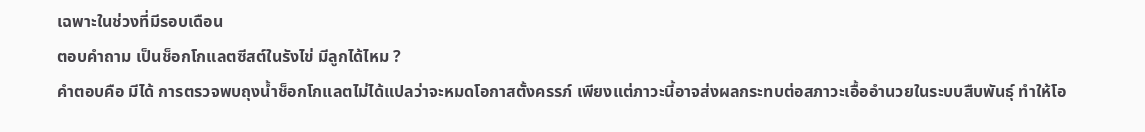เฉพาะในช่วงที่มีรอบเดือน
ตอบคำถาม เป็นช็อกโกแลตซีสต์ในรังไข่ มีลูกได้ไหม ?
คำตอบคือ มีได้ การตรวจพบถุงน้ำช็อกโกแลตไม่ได้แปลว่าจะหมดโอกาสตั้งครรภ์ เพียงแต่ภาวะนี้อาจส่งผลกระทบต่อสภาวะเอื้ออำนวยในระบบสืบพันธุ์ ทำให้โอ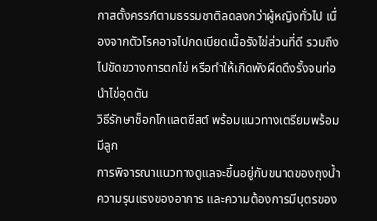กาสตั้งครรภ์ตามธรรมชาติลดลงกว่าผู้หญิงทั่วไป เนื่องจากตัวโรคอาจไปกดเบียดเนื้อรังไข่ส่วนที่ดี รวมถึงไปขัดขวางการตกไข่ หรือทำให้เกิดพังผืดดึงรั้งจนท่อนำไข่อุดตัน
วิธีรักษาช็อกโกแลตซีสต์ พร้อมแนวทางเตรียมพร้อมมีลูก
การพิจารณาแนวทางดูแลจะขึ้นอยู่กับขนาดของถุงน้ำ ความรุนแรงของอาการ และความต้องการมีบุตรของ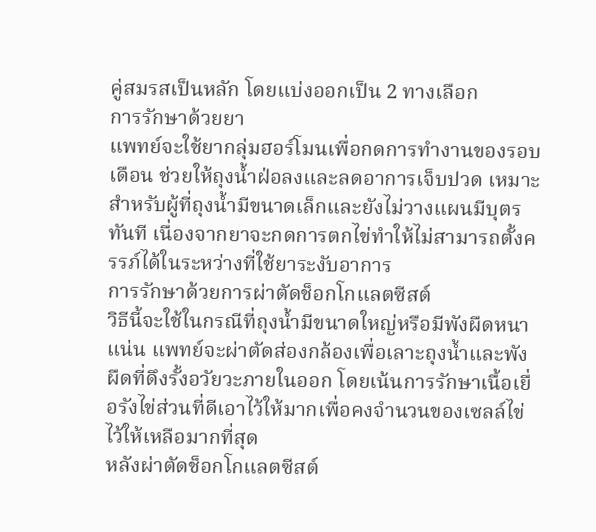คู่สมรสเป็นหลัก โดยแบ่งออกเป็น 2 ทางเลือก
การรักษาด้วยยา
แพทย์จะใช้ยากลุ่มฮอร์โมนเพื่อกดการทำงานของรอบเดือน ช่วยให้ถุงน้ำฝ่อลงและลดอาการเจ็บปวด เหมาะสำหรับผู้ที่ถุงน้ำมีขนาดเล็กและยังไม่วางแผนมีบุตรทันที เนื่องจากยาจะกดการตกไข่ทำให้ไม่สามารถตั้งครรภ์ได้ในระหว่างที่ใช้ยาระงับอาการ
การรักษาด้วยการผ่าตัดช็อกโกแลตซีสต์
วิธีนี้จะใช้ในกรณีที่ถุงน้ำมีขนาดใหญ่หรือมีพังผืดหนาแน่น แพทย์จะผ่าตัดส่องกล้องเพื่อเลาะถุงน้ำและพังผืดที่ดึงรั้งอวัยวะภายในออก โดยเน้นการรักษาเนื้อเยื่อรังไข่ส่วนที่ดีเอาไว้ให้มากเพื่อคงจำนวนของเซลล์ไข่ไว้ให้เหลือมากที่สุด
หลังผ่าตัดช็อกโกแลตซีสต์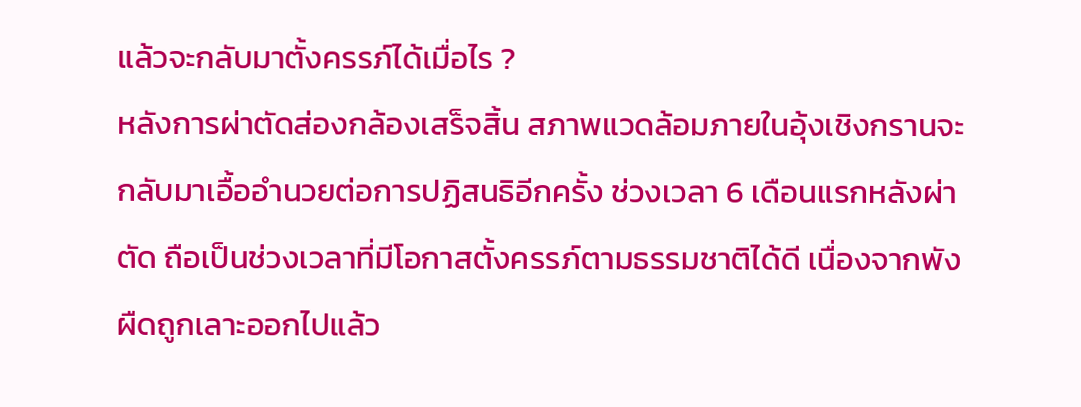แล้วจะกลับมาตั้งครรภ์ได้เมื่อไร ?
หลังการผ่าตัดส่องกล้องเสร็จสิ้น สภาพแวดล้อมภายในอุ้งเชิงกรานจะกลับมาเอื้ออำนวยต่อการปฏิสนธิอีกครั้ง ช่วงเวลา 6 เดือนแรกหลังผ่าตัด ถือเป็นช่วงเวลาที่มีโอกาสตั้งครรภ์ตามธรรมชาติได้ดี เนื่องจากพังผืดถูกเลาะออกไปแล้ว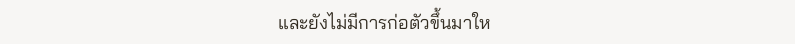และยังไม่มีการก่อตัวขึ้นมาให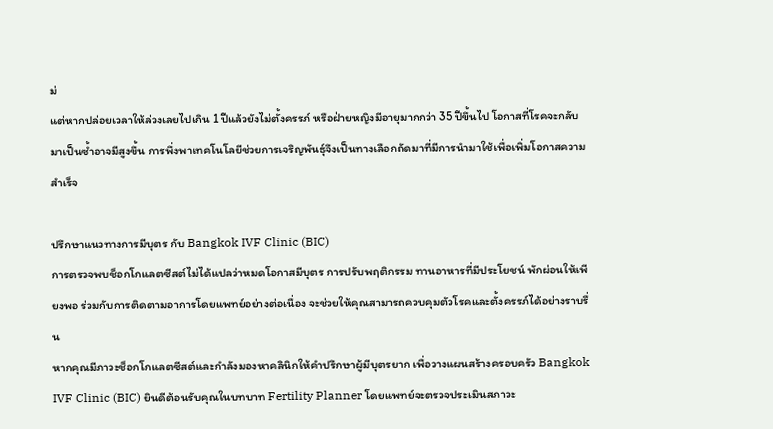ม่
แต่หากปล่อยเวลาให้ล่วงเลยไปเกิน 1 ปีแล้วยังไม่ตั้งครรภ์ หรือฝ่ายหญิงมีอายุมากกว่า 35 ปีขึ้นไป โอกาสที่โรคจะกลับมาเป็นซ้ำอาจมีสูงขึ้น การพึ่งพาเทคโนโลยีช่วยการเจริญพันธุ์จึงเป็นทางเลือกถัดมาที่มีการนำมาใช้เพื่อเพิ่มโอกาสความสำเร็จ

ปรึกษาแนวทางการมีบุตร กับ Bangkok IVF Clinic (BIC)
การตรวจพบช็อกโกแลตซีสต์ไม่ได้แปลว่าหมดโอกาสมีบุตร การปรับพฤติกรรม ทานอาหารที่มีประโยชน์ พักผ่อนให้เพียงพอ ร่วมกับการติดตามอาการโดยแพทย์อย่างต่อเนื่อง จะช่วยให้คุณสามารถควบคุมตัวโรคและตั้งครรภ์ได้อย่างราบรื่น
หากคุณมีภาวะช็อกโกแลตซีสต์และกำลังมองหาคลินิกให้คำปรึกษาผู้มีบุตรยาก เพื่อวางแผนสร้างครอบครัว Bangkok IVF Clinic (BIC) ยินดีต้อนรับคุณในบทบาท Fertility Planner โดยแพทย์จะตรวจประเมินสภาวะ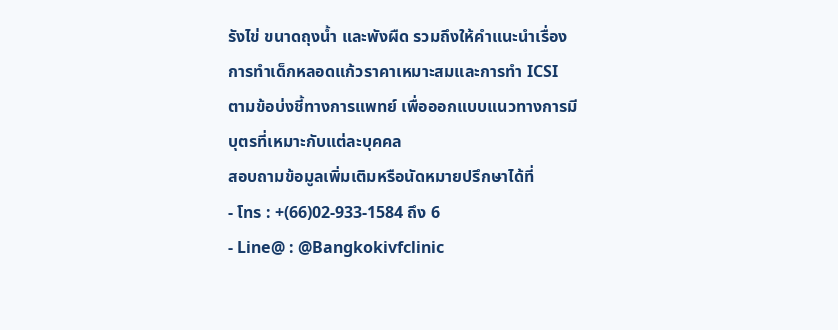รังไข่ ขนาดถุงน้ำ และพังผืด รวมถึงให้คำแนะนำเรื่องการทำเด็กหลอดแก้วราคาเหมาะสมและการทำ ICSI ตามข้อบ่งชี้ทางการแพทย์ เพื่อออกแบบแนวทางการมีบุตรที่เหมาะกับแต่ละบุคคล
สอบถามข้อมูลเพิ่มเติมหรือนัดหมายปรึกษาได้ที่
- โทร : +(66)02-933-1584 ถึง 6
- Line@ : @Bangkokivfclinic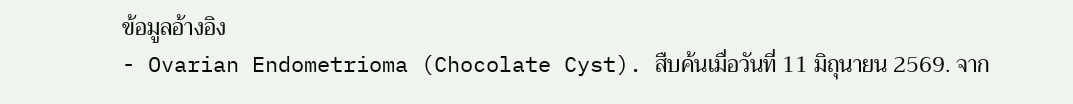ข้อมูลอ้างอิง
- Ovarian Endometrioma (Chocolate Cyst). สืบค้นเมื่อวันที่ 11 มิถุนายน 2569. จาก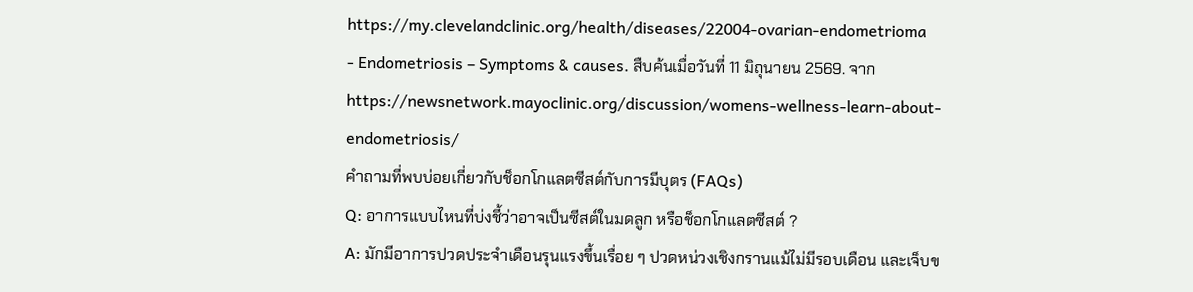https://my.clevelandclinic.org/health/diseases/22004-ovarian-endometrioma
- Endometriosis – Symptoms & causes. สืบค้นเมื่อวันที่ 11 มิถุนายน 2569. จาก https://newsnetwork.mayoclinic.org/discussion/womens-wellness-learn-about-endometriosis/
คำถามที่พบบ่อยเกี่ยวกับช็อกโกแลตซีสต์กับการมีบุตร (FAQs)
Q: อาการแบบไหนที่บ่งชี้ว่าอาจเป็นซีสต์ในมดลูก หรือช็อกโกแลตซีสต์ ?
A: มักมีอาการปวดประจำเดือนรุนแรงขึ้นเรื่อย ๆ ปวดหน่วงเชิงกรานแม้ไม่มีรอบเดือน และเจ็บข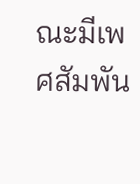ณะมีเพศสัมพัน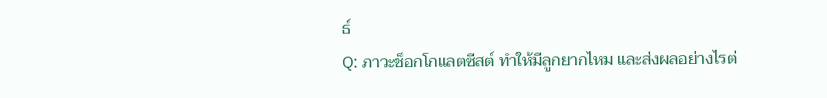ธ์
Q: ภาวะช็อกโกแลตซีสต์ ทำให้มีลูกยากไหม และส่งผลอย่างไรต่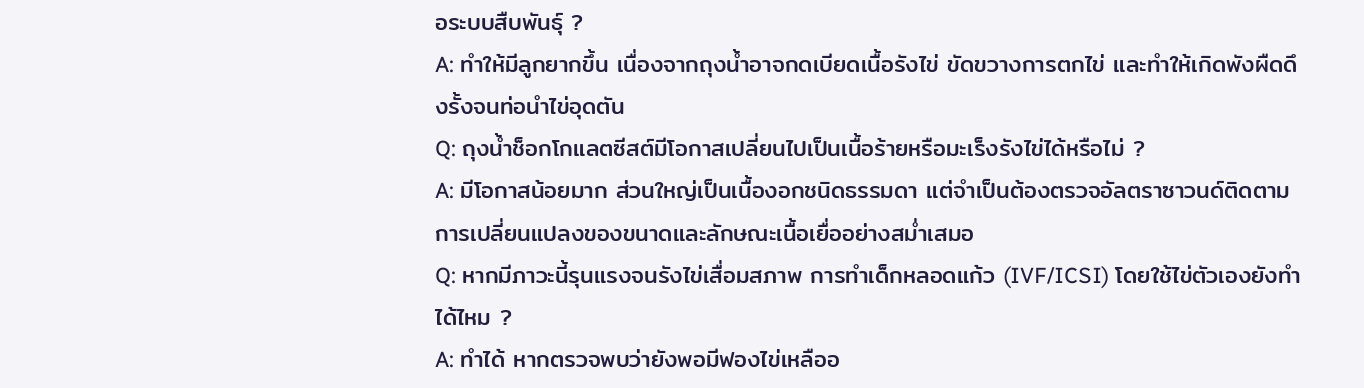อระบบสืบพันธุ์ ?
A: ทำให้มีลูกยากขึ้น เนื่องจากถุงน้ำอาจกดเบียดเนื้อรังไข่ ขัดขวางการตกไข่ และทำให้เกิดพังผืดดึงรั้งจนท่อนำไข่อุดตัน
Q: ถุงน้ำช็อกโกแลตซีสต์มีโอกาสเปลี่ยนไปเป็นเนื้อร้ายหรือมะเร็งรังไข่ได้หรือไม่ ?
A: มีโอกาสน้อยมาก ส่วนใหญ่เป็นเนื้องอกชนิดธรรมดา แต่จำเป็นต้องตรวจอัลตราซาวนด์ติดตามการเปลี่ยนแปลงของขนาดและลักษณะเนื้อเยื่ออย่างสม่ำเสมอ
Q: หากมีภาวะนี้รุนแรงจนรังไข่เสื่อมสภาพ การทำเด็กหลอดแก้ว (IVF/ICSI) โดยใช้ไข่ตัวเองยังทำได้ไหม ?
A: ทำได้ หากตรวจพบว่ายังพอมีฟองไข่เหลืออ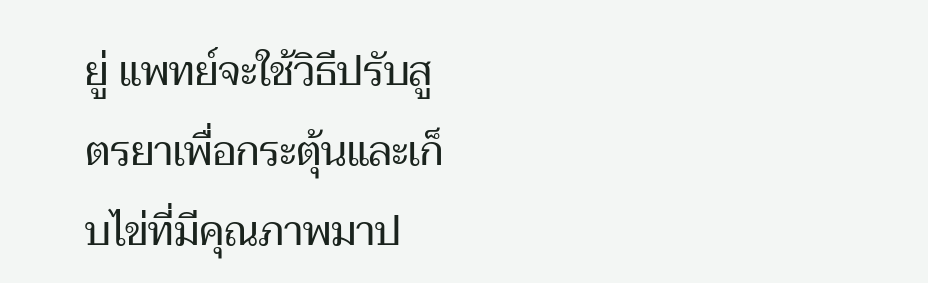ยู่ แพทย์จะใช้วิธีปรับสูตรยาเพื่อกระตุ้นและเก็บไข่ที่มีคุณภาพมาป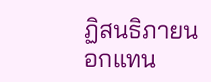ฏิสนธิภายนอกแทน